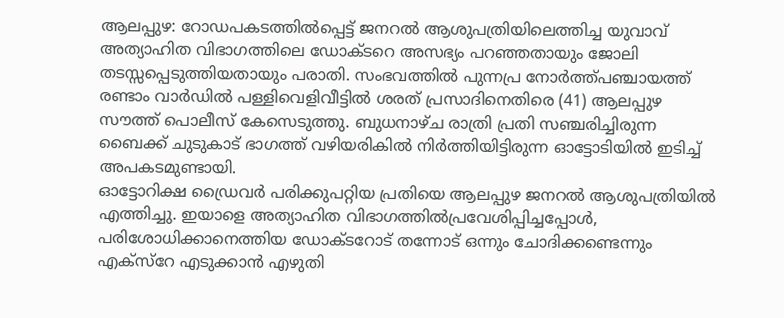ആലപ്പുഴ: റോഡപകടത്തിൽപ്പെട്ട് ജനറൽ ആശുപത്രിയിലെത്തിച്ച യുവാവ് അത്യാഹിത വിഭാഗത്തിലെ ഡോക്ടറെ അസഭ്യം പറഞ്ഞതായും ജോലി തടസ്സപ്പെടുത്തിയതായും പരാതി. സംഭവത്തിൽ പുന്നപ്ര നോർത്ത്പഞ്ചായത്ത് രണ്ടാം വാർഡിൽ പള്ളിവെളിവീട്ടിൽ ശരത് പ്രസാദിനെതിരെ (41) ആലപ്പുഴ സൗത്ത് പൊലീസ് കേസെടുത്തു. ബുധനാഴ്ച രാത്രി പ്രതി സഞ്ചരിച്ചിരുന്ന ബൈക്ക് ചുടുകാട് ഭാഗത്ത് വഴിയരികിൽ നിർത്തിയിട്ടിരുന്ന ഓട്ടോടിയിൽ ഇടിച്ച് അപകടമുണ്ടായി.
ഓട്ടോറിക്ഷ ഡ്രൈവർ പരിക്കുപറ്റിയ പ്രതിയെ ആലപ്പുഴ ജനറൽ ആശുപത്രിയിൽ എത്തിച്ചു. ഇയാളെ അത്യാഹിത വിഭാഗത്തിൽപ്രവേശിപ്പിച്ചപ്പോൾ, പരിശോധിക്കാനെത്തിയ ഡോക്ടറോട് തന്നോട് ഒന്നും ചോദിക്കണ്ടെന്നും എക്സ്റേ എടുക്കാൻ എഴുതി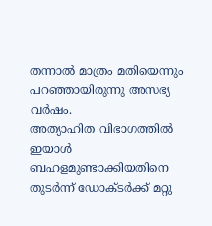തന്നാൽ മാത്രം മതിയെന്നും പറഞ്ഞായിരുന്നു അസഭ്യ വർഷം.
അത്യാഹിത വിഭാഗത്തിൽ ഇയാൾ ബഹളമുണ്ടാക്കിയതിനെ തുടർന്ന് ഡോക്ടർക്ക് മറ്റു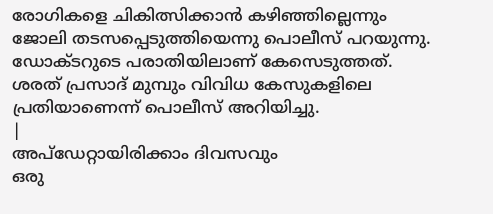രോഗികളെ ചികിത്സിക്കാൻ കഴിഞ്ഞില്ലെന്നും ജോലി തടസപ്പെടുത്തിയെന്നു പൊലീസ് പറയുന്നു. ഡോക്ടറുടെ പരാതിയിലാണ് കേസെടുത്തത്. ശരത് പ്രസാദ് മുമ്പും വിവിധ കേസുകളിലെ പ്രതിയാണെന്ന് പൊലീസ് അറിയിച്ചു.
|
അപ്ഡേറ്റായിരിക്കാം ദിവസവും
ഒരു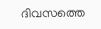ദിവസത്തെ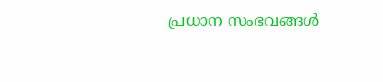പ്രധാന സംഭവങ്ങൾ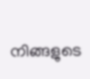നിങ്ങളുടെ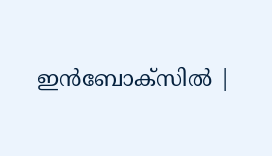ഇൻബോക്സിൽ |